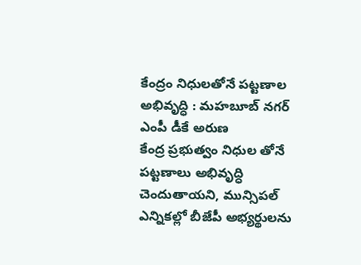కేంద్రం నిధులతోనే పట్టణాల అభివృద్ధి : మహబూబ్ నగర్ ఎంపీ డీకే అరుణ
కేంద్ర ప్రభుత్వం నిధుల తోనే పట్టణాలు అభివృద్ధి చెందుతాయని, మున్సిపల్ ఎన్నికల్లో బీజేపీ అభ్యర్థులను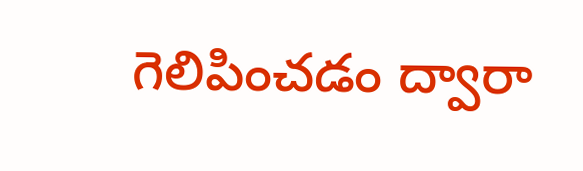గెలిపించడం ద్వారా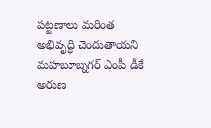పట్టణాలు మరింత అభివృద్ధి చెందుతాయని మహబూబ్నగర్ ఎంపీ డీకే అరుణ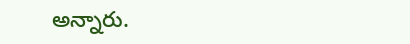అన్నారు.